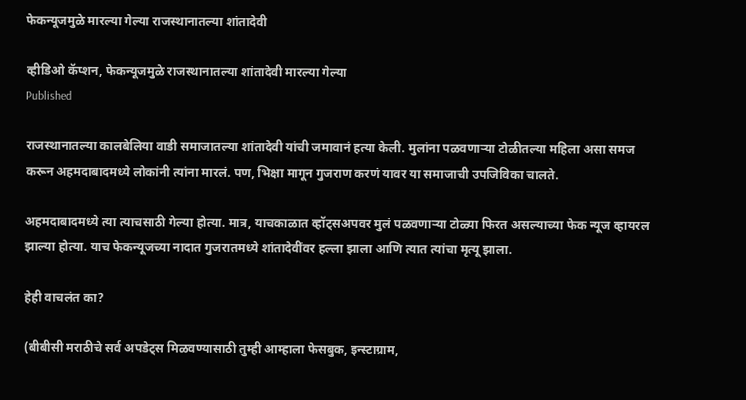फेकन्यूजमुळे मारल्या गेल्या राजस्थानातल्या शांतादेवी

व्हीडिओ कॅप्शन, फेकन्यूजमुळे राजस्थानातल्या शांतादेवी मारल्या गेल्या
Published

राजस्थानातल्या कालबेलिया वाडी समाजातल्या शांतादेवी यांची जमावानं हत्या केली. मुलांना पळवणाऱ्या टोळीतल्या महिला असा समज करून अहमदाबादमध्ये लोकांनी त्यांना मारलं. पण, भिक्षा मागून गुजराण करणं यावर या समाजाची उपजिविका चालते.

अहमदाबादमध्ये त्या त्याचसाठी गेल्या होत्या. मात्र, याचकाळात व्हॉट्सअपवर मुलं पळवणाऱ्या टोळ्या फिरत असल्याच्या फेक न्यूज व्हायरल झाल्या होत्या. याच फेकन्यूजच्या नादात गुजरातमध्ये शांतादेवींवर हल्ला झाला आणि त्यात त्यांचा मृत्यू झाला.

हेही वाचलंत का?

(बीबीसी मराठीचे सर्व अपडेट्स मिळवण्यासाठी तुम्ही आम्हाला फेसबुक, इन्स्टाग्राम,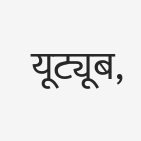यूट्यूब,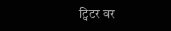ट्विटर वर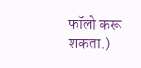फॉलो करू शकता.)